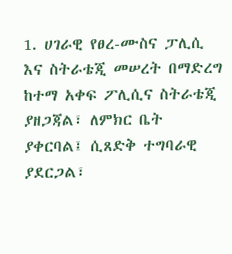1. ሀገራዊ የፀረ-ሙስና ፓሊሲ እና ስትራቴጂ መሠረት በማድረግ ከተማ አቀፍ ፖሊሲና ስትራቴጂ ያዘጋጃል፣ ለምክር ቤት ያቀርባል፤ ሲጸድቅ ተግባራዊ ያደርጋል፣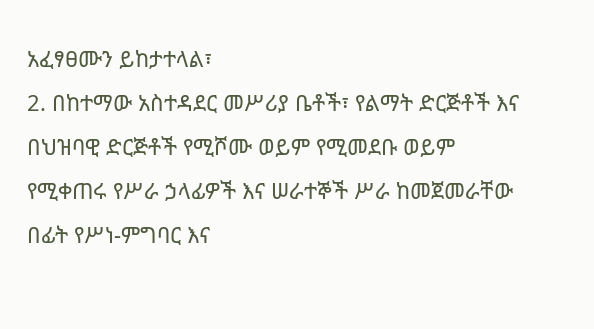አፈፃፀሙን ይከታተላል፣
2. በከተማው አስተዳደር መሥሪያ ቤቶች፣ የልማት ድርጅቶች እና በህዝባዊ ድርጅቶች የሚሾሙ ወይም የሚመደቡ ወይም የሚቀጠሩ የሥራ ኃላፊዎች እና ሠራተኞች ሥራ ከመጀመራቸው በፊት የሥነ-ምግባር እና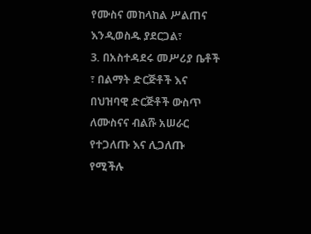የሙስና መከላከል ሥልጠና እንዲወስዱ ያደርጋል፣
3. በአስተዳደሩ መሥሪያ ቤቶች ፣ በልማት ድርጅቶች እና በህዝባዊ ድርጅቶች ውስጥ ለሙስናና ብልሹ አሠራር የተጋለጡ እና ሊጋለጡ የሚችሉ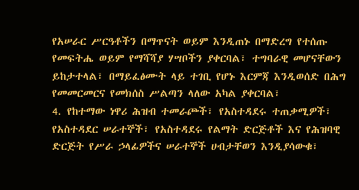የአሠራር ሥርዓቶችን በማጥናት ወይም እንዲጠኑ በማድረግ የተሰጡ የመፍትሔ ወይም የማሻሻያ ሃሣቦችን ያቀርባል፣ ተግባራዊ መሆናቸውን ይከታተላል፣ በማይፈፅሙት ላይ ተገቢ የሆኑ እርምጃ እንዲወሰድ በሕግ የመመርመርና የመክሰስ ሥልጣን ላለው አካል ያቀርባል፣
4. የከተማው ነዋሪ ሕዝብ ተመራጮች፣ የአስተዳደሩ ተጠቃሚዎች፣ የአስተዳደር ሠራተኞች፣ የአስተዳደሩ የልማት ድርጅቶች እና የሕዝባዊ ድርጅት የሥራ ኃላፊዎችና ሠራተኞች ሀብታቸወን እንዲያሳውቁ፣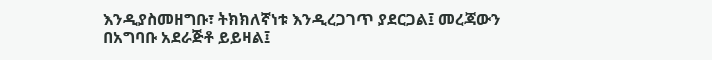እንዲያስመዘግቡ፣ ትክክለኛነቱ እንዲረጋገጥ ያደርጋል፤ መረጃውን በአግባቡ አደራጅቶ ይይዛል፤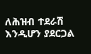ለሕዝብ ተደራሽ እንዲሆን ያደርጋል